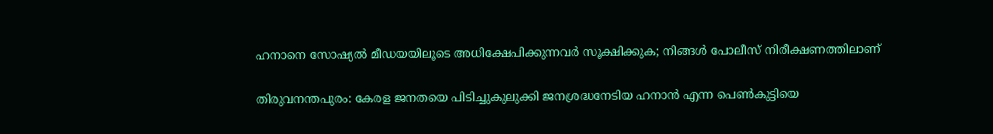ഹനാനെ സോഷ്യല്‍ മീഡയയിലൂടെ അധിക്ഷേപിക്കുന്നവര്‍ സൂക്ഷിക്കുക; നിങ്ങള്‍ പോലീസ് നിരീക്ഷണത്തിലാണ്

തിരുവനന്തപുരം: കേരള ജനതയെ പിടിച്ചുകുലുക്കി ജനശ്രദ്ധനേടിയ ഹനാന്‍ എന്ന പെണ്‍കുട്ടിയെ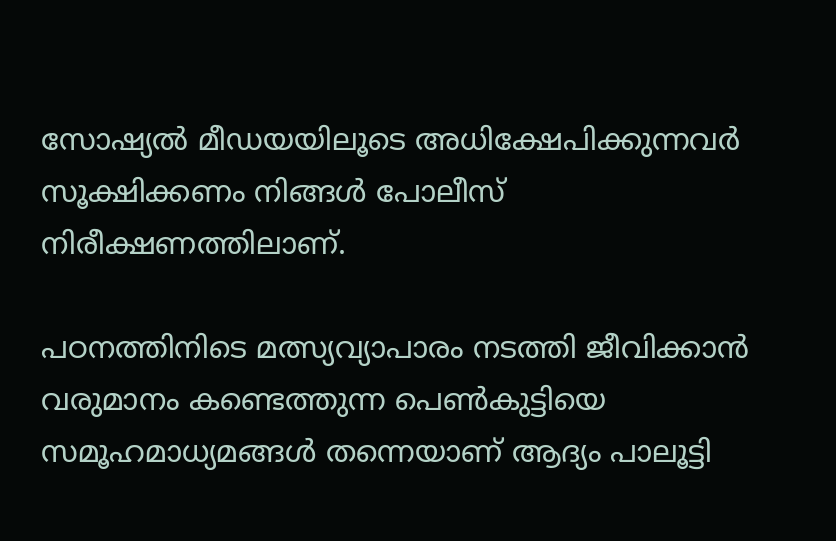സോഷ്യല്‍ മീഡയയിലൂടെ അധിക്ഷേപിക്കുന്നവര്‍ സൂക്ഷിക്കണം നിങ്ങള്‍ പോലീസ് നിരീക്ഷണത്തിലാണ്.

പഠനത്തിനിടെ മത്സ്യവ്യാപാരം നടത്തി ജീവിക്കാന്‍ വരുമാനം കണ്ടെത്തുന്ന പെണ്‍കുട്ടിയെ സമൂഹമാധ്യമങ്ങള്‍ തന്നെയാണ് ആദ്യം പാലൂട്ടി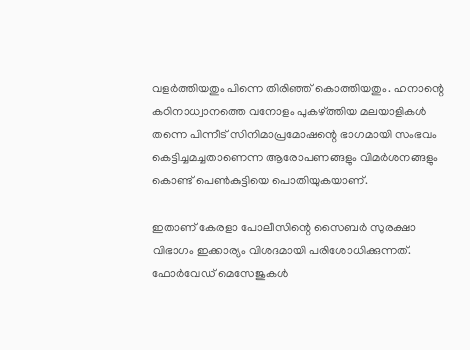വളര്‍ത്തിയതും പിന്നെ തിരിഞ്ഞ് കൊത്തിയതും. ഹനാന്റെ കഠിനാധ്വാനത്തെ വനോളം പുകഴ്ത്തിയ മലയാളികള്‍ തന്നെ പിന്നീട് സിനിമാപ്രമോഷന്റെ ഭാഗമായി സംഭവം കെട്ടിച്ചമച്ചതാണെന്ന ആരോപണങ്ങളും വിമര്‍ശനങ്ങളും കൊണ്ട് പെണ്‍കുട്ടിയെ പൊതിയുകയാണ്.

ഇതാണ് കേരളാ പോലീസിന്റെ സൈബര്‍ സുരക്ഷാ വിഭാഗം ഇക്കാര്യം വിശദമായി പരിശോധിക്കുന്നത്. ഫോര്‍വേഡ് മെസേജുകള്‍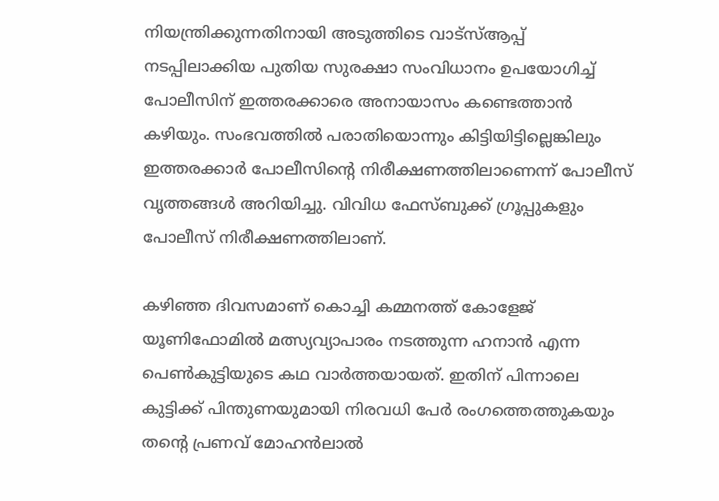നിയന്ത്രിക്കുന്നതിനായി അടുത്തിടെ വാട്‌സ്‌ആപ്പ് നടപ്പിലാക്കിയ പുതിയ സുരക്ഷാ സംവിധാനം ഉപയോഗിച്ച്‌ പോലീസിന് ഇത്തരക്കാരെ അനായാസം കണ്ടെത്താന്‍ കഴിയും. സംഭവത്തില്‍ പരാതിയൊന്നും കിട്ടിയിട്ടില്ലെങ്കിലും ഇത്തരക്കാര്‍ പോലീസിന്റെ നിരീക്ഷണത്തിലാണെന്ന് പോലീസ് വൃത്തങ്ങള്‍ അറിയിച്ചു. വിവിധ ഫേസ്ബുക്ക് ഗ്രൂപ്പുകളും പോലീസ് നിരീക്ഷണത്തിലാണ്.

കഴിഞ്ഞ ദിവസമാണ് കൊച്ചി കമ്മനത്ത് കോളേജ് യൂണിഫോമില്‍ മത്സ്യവ്യാപാരം നടത്തുന്ന ഹനാന്‍ എന്ന പെണ്‍കുട്ടിയുടെ കഥ വാര്‍ത്തയായത്. ഇതിന് പിന്നാലെ കുട്ടിക്ക് പിന്തുണയുമായി നിരവധി പേര്‍ രംഗത്തെത്തുകയും തന്റെ പ്രണവ് മോഹന്‍ലാല്‍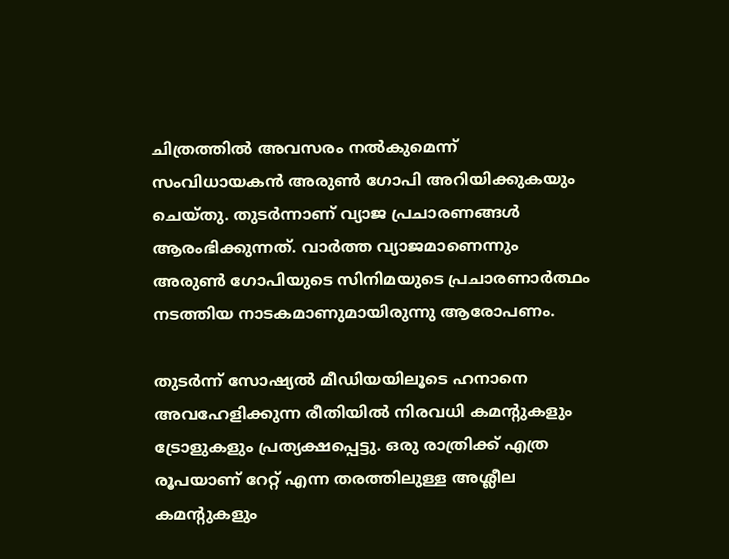ചിത്രത്തില്‍ അവസരം നല്‍കുമെന്ന് സംവിധായകന്‍ അരുണ്‍ ഗോപി അറിയിക്കുകയും ചെയ്തു. തുടര്‍ന്നാണ് വ്യാജ പ്രചാരണങ്ങള്‍ ആരംഭിക്കുന്നത്. വാര്‍ത്ത വ്യാജമാണെന്നും അരുണ്‍ ഗോപിയുടെ സിനിമയുടെ പ്രചാരണാര്‍ത്ഥം നടത്തിയ നാടകമാണുമായിരുന്നു ആരോപണം.

തുടര്‍ന്ന് സോഷ്യല്‍ മീഡിയയിലൂടെ ഹനാനെ അവഹേളിക്കുന്ന രീതിയില്‍ നിരവധി കമന്റുകളും ട്രോളുകളും പ്രത്യക്ഷപ്പെട്ടു. ഒരു രാത്രിക്ക് എത്ര രൂപയാണ് റേറ്റ് എന്ന തരത്തിലുള്ള അശ്ലീല കമന്റുകളും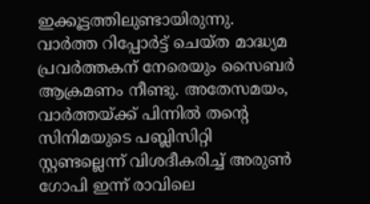ഇക്കൂട്ടത്തിലുണ്ടായിരുന്നു. വാര്‍ത്ത റിപ്പോര്‍ട്ട് ചെയ്ത മാദ്ധ്യമ പ്രവര്‍ത്തകന് നേരെയും സൈബര്‍ ആക്രമണം നീണ്ടു. അതേസമയം, വാര്‍ത്തയ്ക്ക് പിന്നില്‍ തന്റെ സിനിമയുടെ പബ്ലിസിറ്റി സ്റ്റണ്ടല്ലെന്ന് വിശദീകരിച്ച്‌ അരുണ്‍ ഗോപി ഇന്ന് രാവിലെ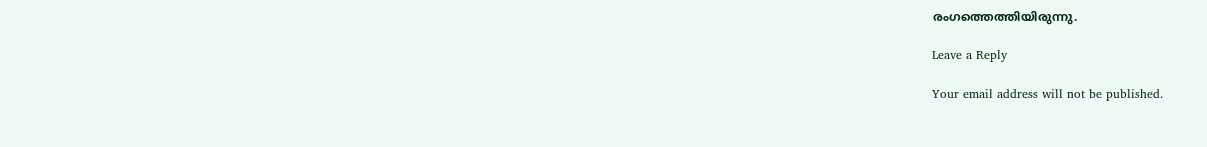രംഗത്തെത്തിയിരുന്നു.

Leave a Reply

Your email address will not be published.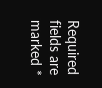Required fields are marked *